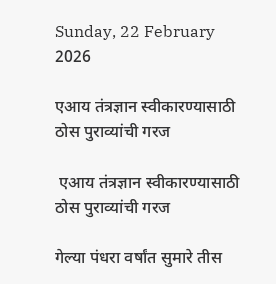Sunday, 22 February 2026

एआय तंत्रज्ञान स्वीकारण्यासाठी ठोस पुराव्यांची गरज

 एआय तंत्रज्ञान स्वीकारण्यासाठी ठोस पुराव्यांची गरज

गेल्या पंधरा वर्षांत सुमारे तीस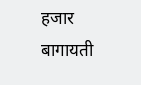हजार बागायती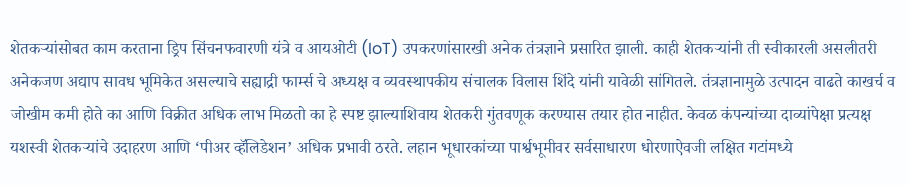शेतकऱ्यांसोबत काम करताना ड्रिप सिंचनफवारणी यंत्रे व आयओटी (IoT) उपकरणांसारखी अनेक तंत्रज्ञाने प्रसारित झाली. काही शेतकऱ्यांनी ती स्वीकारली असलीतरी अनेकजण अद्याप सावध भूमिकेत असल्याचे सह्याद्री फार्म्स चे अध्यक्ष व व्यवस्थापकीय संचालक विलास शिंदे यांनी यावेळी सांगितले. तंत्रज्ञानामुळे उत्पादन वाढते काखर्च व जोखीम कमी होते का आणि विक्रीत अधिक लाभ मिळतो का हे स्पष्ट झाल्याशिवाय शेतकरी गुंतवणूक करण्यास तयार होत नाहीत. केवळ कंपन्यांच्या दाव्यांपेक्षा प्रत्यक्ष यशस्वी शेतकऱ्यांचे उदाहरण आणि ‘पीअर व्हॅलिडेशन’ अधिक प्रभावी ठरते. लहान भूधारकांच्या पार्श्वभूमीवर सर्वसाधारण धोरणाऐवजी लक्षित गटांमध्ये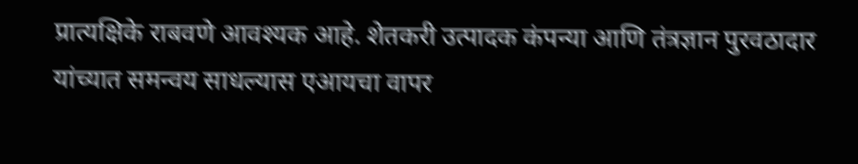प्रात्यक्षिके राबवणे आवश्यक आहे. शेतकरी उत्पादक कंपन्या आणि तंत्रज्ञान पुरवठादार यांच्यात समन्वय साधल्यास एआयचा वापर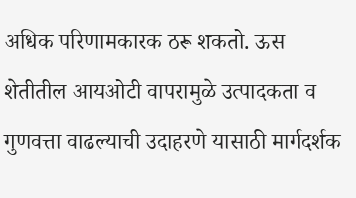अधिक परिणामकारक ठरू शकतो. ऊस शेतीतील आयओटी वापरामुळे उत्पादकता व गुणवत्ता वाढल्याची उदाहरणे यासाठी मार्गदर्शक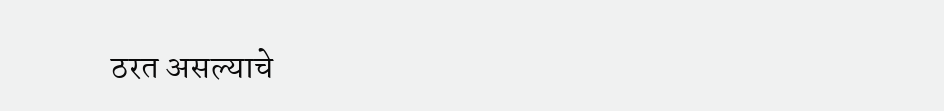ठरत असल्याचे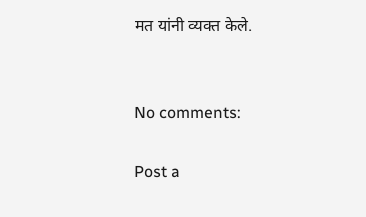मत यांनी व्यक्त केले.


No comments:

Post a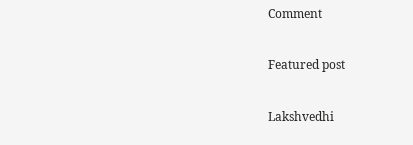Comment

Featured post

Lakshvedhi